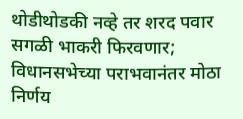थोडीथोडकी नव्हे तर शरद पवार सगळी भाकरी फिरवणार; विधानसभेच्या पराभवानंतर मोठा निर्णय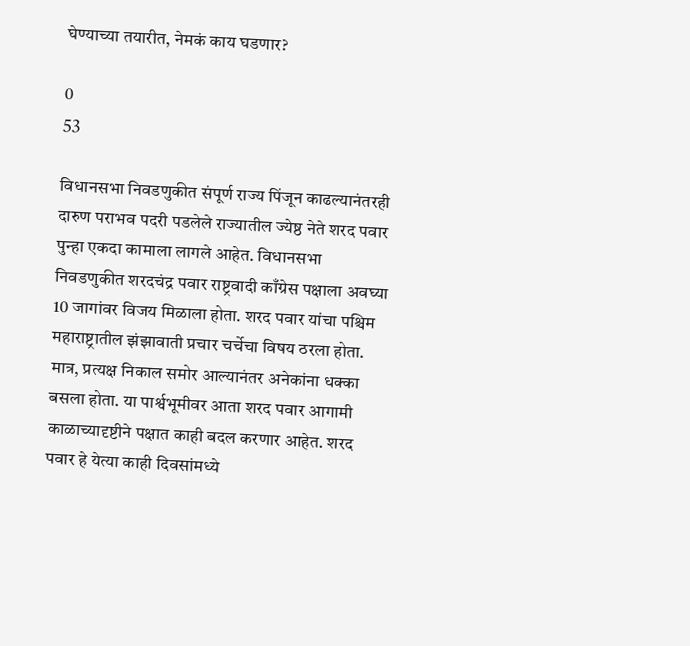घेण्याच्या तयारीत, नेमकं काय घडणार?

0
53

विधानसभा निवडणुकीत संपूर्ण राज्य पिंजून काढल्यानंतरही दारुण पराभव पदरी पडलेले राज्यातील ज्येष्ठ नेते शरद पवार पुन्हा एकदा कामाला लागले आहेत. विधानसभा निवडणुकीत शरदचंद्र पवार राष्ट्रवादी काँग्रेस पक्षाला अवघ्या 10 जागांवर विजय मिळाला होता. शरद पवार यांचा पश्चिम महाराष्ट्रातील झंझावाती प्रचार चर्चेचा विषय ठरला होता. मात्र, प्रत्यक्ष निकाल समोर आल्यानंतर अनेकांना धक्का बसला होता. या पार्श्वभूमीवर आता शरद पवार आगामी काळाच्यादृष्टीने पक्षात काही बदल करणार आहेत. शरद पवार हे येत्या काही दिवसांमध्ये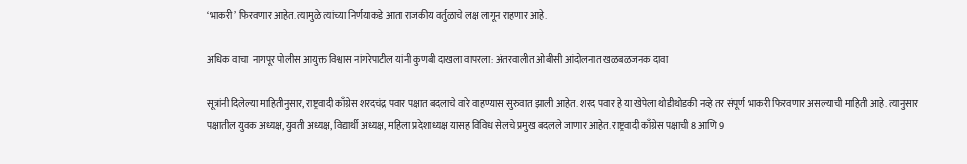‘भाकरी’ फिरवणार आहेत. त्यामुळे त्यांच्या निर्णयाकडे आता राजकीय वर्तुळाचे लक्ष लागून राहणार आहे.

अधिक वाचा  नागपूर पोलीस आयुक्त विश्वास नांगरेपाटील यांनी कुणबी दाखला वापरला: अंतरवालीत ओबीसी आंदोलनात खळबळजनक दावा

सूत्रांनी दिलेल्या माहितीनुसार, राष्ट्रवादी काँग्रेस शरदचंद्र पवार पक्षात बदलाचे वारे वाहण्यास सुरुवात झाली आहेत. शरद पवार हे या खेपेला थोडीथोडकी नव्हे तर संपूर्ण भाकरी फिरवणार असल्याची माहिती आहे. त्यानुसार पक्षातील युवक अध्यक्ष, युवती अध्यक्ष, विद्यार्थी अध्यक्ष, महिला प्रदेशाध्यक्ष यासह विविध सेलचे प्रमुख बदलले जाणार आहेत. राष्ट्रवादी काँग्रेस पक्षाची 8 आणि 9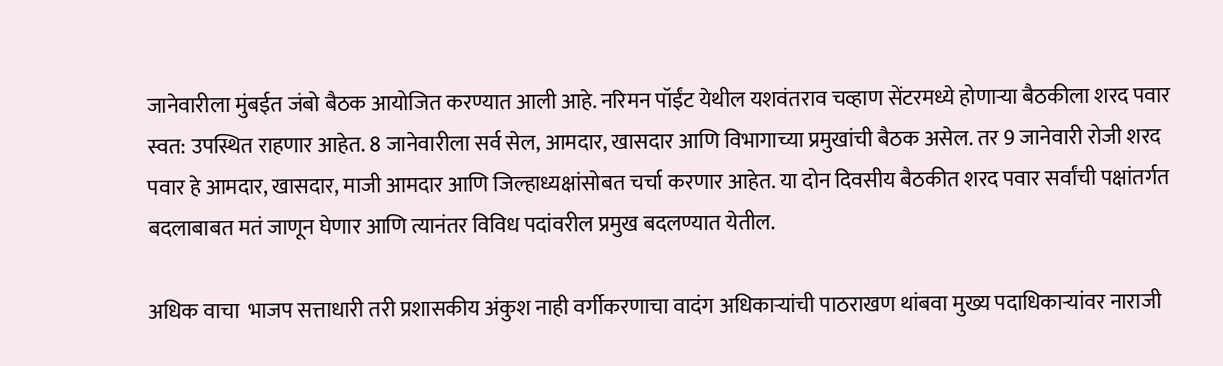जानेवारीला मुंबईत जंबो बैठक आयोजित करण्यात आली आहे. नरिमन पॉईंट येथील यशवंतराव चव्हाण सेंटरमध्ये होणाऱ्या बैठकीला शरद पवार स्वत: उपस्थित राहणार आहेत. 8 जानेवारीला सर्व सेल, आमदार, खासदार आणि विभागाच्या प्रमुखांची बैठक असेल. तर 9 जानेवारी रोजी शरद पवार हे आमदार, खासदार, माजी आमदार आणि जिल्हाध्यक्षांसोबत चर्चा करणार आहेत. या दोन दिवसीय बैठकीत शरद पवार सर्वांची पक्षांतर्गत बदलाबाबत मतं जाणून घेणार आणि त्यानंतर विविध पदांवरील प्रमुख बदलण्यात येतील.

अधिक वाचा  भाजप सत्ताधारी तरी प्रशासकीय अंकुश नाही वर्गीकरणाचा वादंग अधिकाऱ्यांची पाठराखण थांबवा मुख्य पदाधिकाऱ्यांवर नाराजी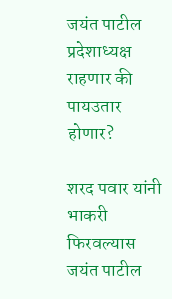जयंत पाटील प्रदेशाध्यक्ष राहणार की पायउतार होणार?

शरद पवार यांनी भाकरी फिरवल्यास जयंत पाटील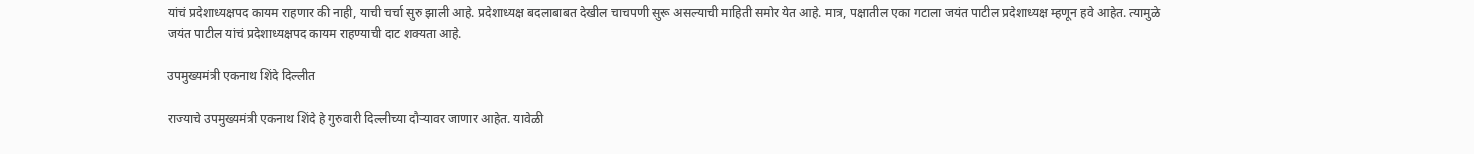यांचं प्रदेशाध्यक्षपद कायम राहणार की नाही, याची चर्चा सुरु झाली आहे. प्रदेशाध्यक्ष बदलाबाबत देखील चाचपणी सुरू असल्याची माहिती समोर येत आहे. मात्र, पक्षातील एका गटाला जयंत पाटील प्रदेशाध्यक्ष म्हणून हवे आहेत. त्यामुळे जयंत पाटील यांचं प्रदेशाध्यक्षपद कायम राहण्याची दाट शक्यता आहे.

उपमुख्यमंत्री एकनाथ शिंदे दिल्लीत

राज्याचे उपमुख्यमंत्री एकनाथ शिंदे हे गुरुवारी दिल्लीच्या दौऱ्यावर जाणार आहेत. यावेळी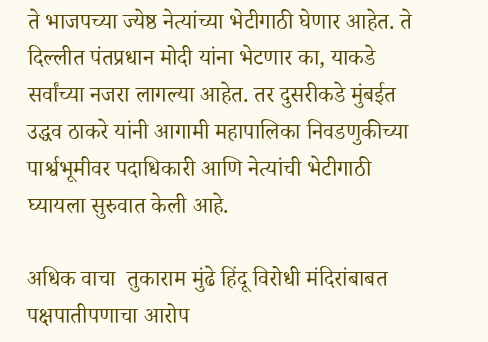ते भाजपच्या ज्येष्ठ नेत्यांच्या भेटीगाठी घेणार आहेत. ते दिल्लीत पंतप्रधान मोदी यांना भेटणार का, याकडे सर्वांच्या नजरा लागल्या आहेत. तर दुसरीकडे मुंबईत उद्धव ठाकरे यांनी आगामी महापालिका निवडणुकीच्या पार्श्वभूमीवर पदाधिकारी आणि नेत्यांची भेटीगाठी घ्यायला सुरुवात केली आहे.

अधिक वाचा  तुकाराम मुंढे हिंदू विरोधी मंदिरांबाबत पक्षपातीपणाचा आरोप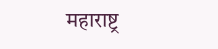महाराष्ट्र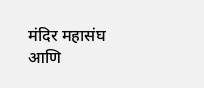मंदिर महासंघ आणि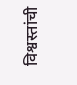विश्वस्तांची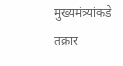मुख्यमंत्र्यांकडे तक्रार